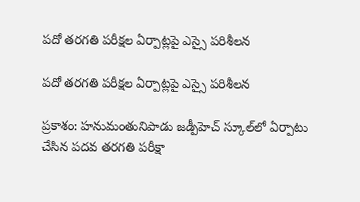పదో తరగతి పరీక్షల ఏర్పాట్లపై ఎస్సై పరిశీలన

పదో తరగతి పరీక్షల ఏర్పాట్లపై ఎస్సై పరిశీలన

ప్రకాశం: హనుమంతునిపాడు జడ్పీహెచ్‌ స్కూల్‌లో ఏర్పాటు చేసిన పదవ తరగతి పరీక్షా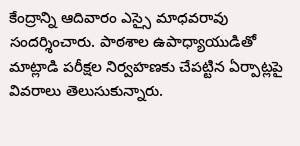కేంద్రాన్ని ఆదివారం ఎస్సై మాధవరావు సందర్శించారు. పాఠశాల ఉపాధ్యాయుడితో మాట్లాడి పరీక్షల నిర్వహణకు చేపట్టిన ఏర్పాట్లపై వివరాలు తెలుసుకున్నారు.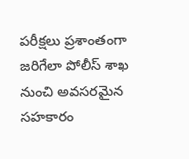పరీక్షలు ప్రశాంతంగా జరిగేలా పోలీస్‌ శాఖ నుంచి అవసరమైన సహకారం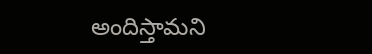అందిస్తామని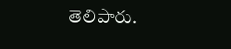తెలిపారు.